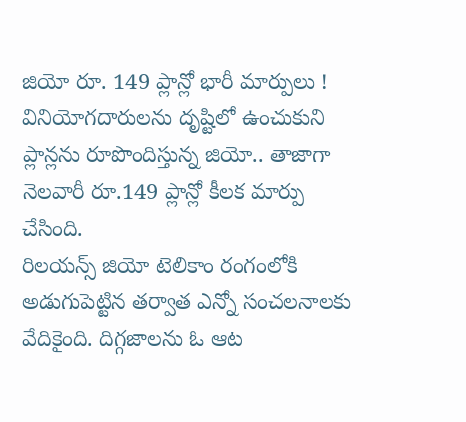జియో రూ. 149 ప్లాన్లో భారీ మార్పులు !
వినియోగదారులను దృష్టిలో ఉంచుకుని ప్లాన్లను రూపొందిస్తున్న జియో.. తాజాగా నెలవారీ రూ.149 ప్లాన్లో కీలక మార్పు చేసింది.
రిలయన్స్ జియో టెలికాం రంగంలోకి అడుగుపెట్టిన తర్వాత ఎన్నో సంచలనాలకు వేదికైంది. దిగ్గజాలను ఓ ఆట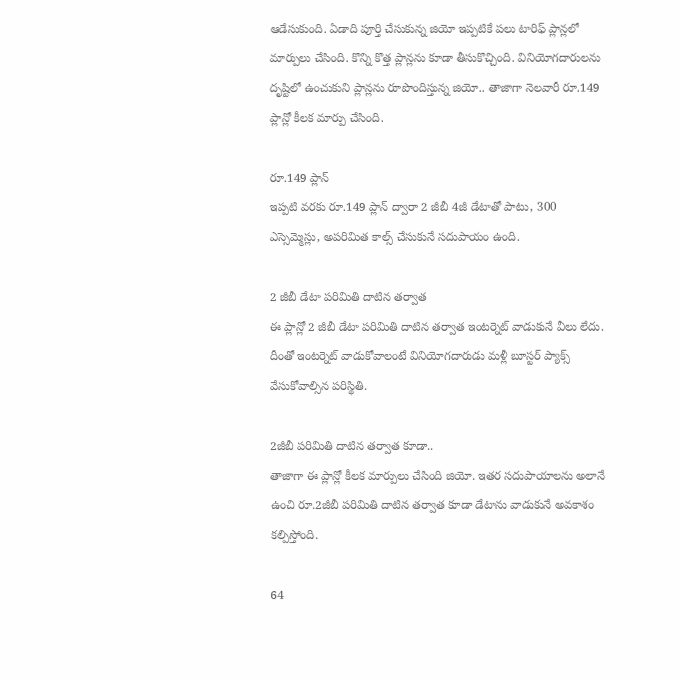ఆడేసుకుంది. ఏడాది పూర్తి చేసుకున్న జియో ఇప్పటికే పలు టారిఫ్ ప్లాన్లలో మార్పులు చేసింది. కొన్ని కొత్త ప్లాన్లను కూడా తీసుకొచ్చింది. వినియోగదారులను దృష్టిలో ఉంచుకుని ప్లాన్లను రూపొందిస్తున్న జియో.. తాజాగా నెలవారీ రూ.149 ప్లాన్లో కీలక మార్పు చేసింది.

రూ.149 ప్లాన్
ఇప్పటి వరకు రూ.149 ప్లాన్ ద్వారా 2 జీబీ 4జీ డేటాతో పాటు, 300 ఎస్సెమ్మెస్లు, అపరిమిత కాల్స్ చేసుకునే సదుపాయం ఉంది.

2 జీబీ డేటా పరిమితి దాటిన తర్వాత
ఈ ప్లాన్లో 2 జీబీ డేటా పరిమితి దాటిన తర్వాత ఇంటర్నెట్ వాడుకునే వీలు లేదు. దీంతో ఇంటర్నెట్ వాడుకోవాలంటే వినియోగదారుడు మళ్లీ బూస్టర్ ప్యాక్స్ వేసుకోవాల్సిన పరిస్థితి.

2జీబీ పరిమితి దాటిన తర్వాత కూడా..
తాజాగా ఈ ప్లాన్లో కీలక మార్పులు చేసింది జియో. ఇతర సదుపాయాలను అలానే ఉంచి రూ.2జీబీ పరిమితి దాటిన తర్వాత కూడా డేటాను వాడుకునే అవకాశం కల్పిస్తోంది.

64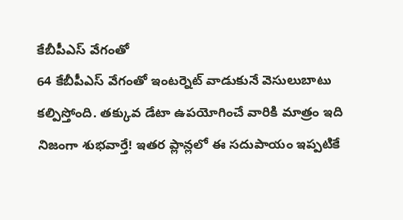కేబీపీఎస్ వేగంతో
64 కేబీపీఎస్ వేగంతో ఇంటర్నెట్ వాడుకునే వెసులుబాటు కల్పిస్తోంది. తక్కువ డేటా ఉపయోగించే వారికి మాత్రం ఇది నిజంగా శుభవార్తే! ఇతర ప్లాన్లలో ఈ సదుపాయం ఇప్పటికే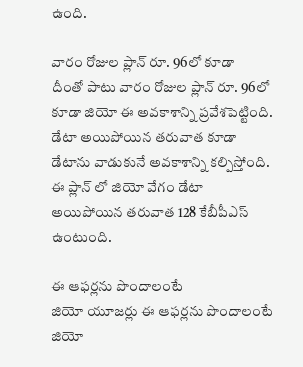ఉంది.

వారం రోజుల ప్లాన్ రూ. 96లో కూడా
దీంతో పాటు వారం రోజుల ప్లాన్ రూ. 96లో కూడా జియో ఈ అవకాశాన్ని ప్రవేశపెట్టింది. డేటా అయిపోయిన తరువాత కూడా డేటాను వాడుకునే అవకాశాన్ని కల్పిస్తోంది. ఈ ప్లాన్ లో జియో వేగం డేటా అయిపోయిన తరువాత 128 కేబీపీఎస్ ఉంటుంది.

ఈ ఆఫర్లను పొందాలంటే
జియో యూజర్లు ఈ ఆఫర్లను పొందాలంటే జియో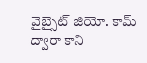వైబ్సైట్ జియో. కామ్ ద్వారా కాని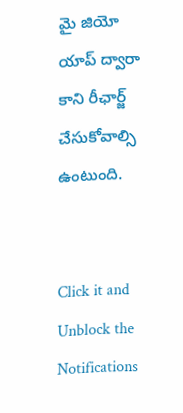మై జియో యాప్ ద్వారా కాని రీఛార్జ్ చేసుకోవాల్సి ఉంటుంది.


Click it and Unblock the Notifications